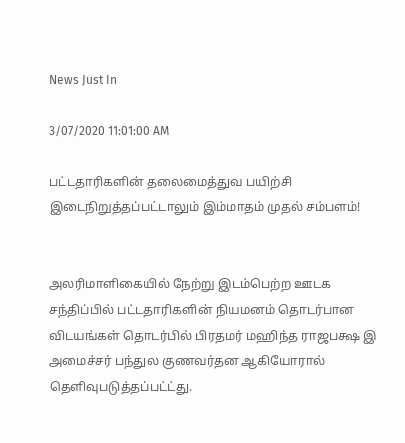News Just In

3/07/2020 11:01:00 AM

பட்டதாரிகளின் தலைமைத்துவ பயிற்சி இடைநிறுத்தப்பட்டாலும் இம்மாதம் முதல் சம்பளம்!


அலரிமாளிகையில் நேற்று இடம்பெற்ற ஊடக சந்திப்பில் பட்டதாரிகளின் நியமனம் தொடர்பான விடயங்கள் தொடர்பில் பிரதமர் மஹிந்த ராஜபக்ஷ இ அமைச்சர் பந்துல குணவர்தன ஆகியோரால் தெளிவுபடுத்தப்பட்ட்து.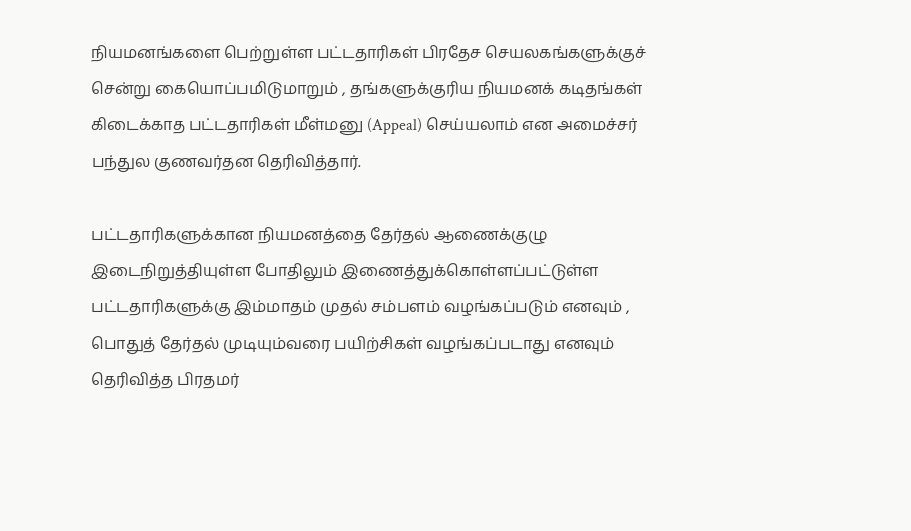நியமனங்களை பெற்றுள்ள பட்டதாரிகள் பிரதேச செயலகங்களுக்குச் சென்று கையொப்பமிடுமாறும் , தங்களுக்குரிய நியமனக் கடிதங்கள் கிடைக்காத பட்டதாரிகள் மீள்மனு (Appeal) செய்யலாம் என அமைச்சர் பந்துல குணவர்தன தெரிவித்தார்.

பட்டதாரிகளுக்கான நியமனத்தை தேர்தல் ஆணைக்குழு இடைநிறுத்தியுள்ள போதிலும் இணைத்துக்கொள்ளப்பட்டுள்ள பட்டதாரிகளுக்கு இம்மாதம் முதல் சம்பளம் வழங்கப்படும் எனவும் , பொதுத் தேர்தல் முடியும்வரை பயிற்சிகள் வழங்கப்படாது எனவும் தெரிவித்த பிரதமர்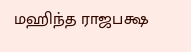மஹிந்த ராஜபக்ஷ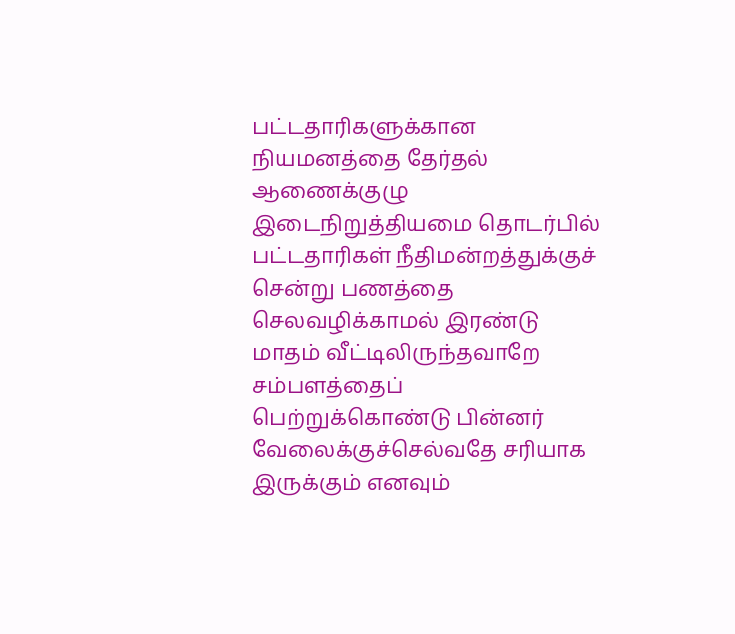பட்டதாரிகளுக்கான நியமனத்தை தேர்தல் ஆணைக்குழு இடைநிறுத்தியமை தொடர்பில் பட்டதாரிகள் நீதிமன்றத்துக்குச் சென்று பணத்தை செலவழிக்காமல் இரண்டு மாதம் வீட்டிலிருந்தவாறே சம்பளத்தைப் பெற்றுக்கொண்டு பின்னர் வேலைக்குச்செல்வதே சரியாக இருக்கும் எனவும்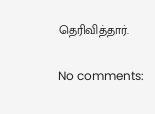தெரிவித்தார்.

No comments: